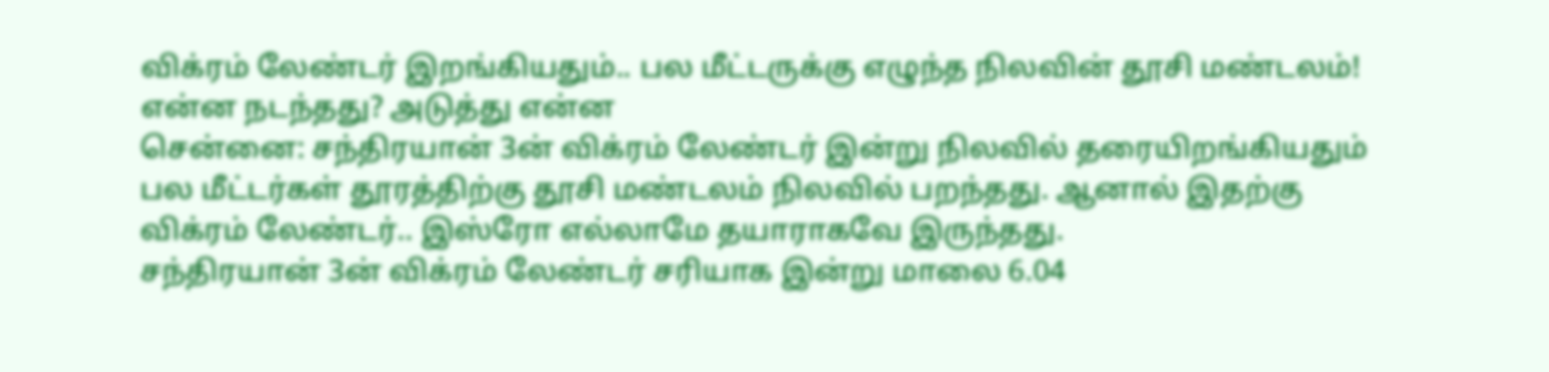விக்ரம் லேண்டர் இறங்கியதும்.. பல மீட்டருக்கு எழுந்த நிலவின் தூசி மண்டலம்! என்ன நடந்தது? அடுத்து என்ன
சென்னை: சந்திரயான் 3ன் விக்ரம் லேண்டர் இன்று நிலவில் தரையிறங்கியதும் பல மீட்டர்கள் தூரத்திற்கு தூசி மண்டலம் நிலவில் பறந்தது. ஆனால் இதற்கு விக்ரம் லேண்டர்.. இஸ்ரோ எல்லாமே தயாராகவே இருந்தது.
சந்திரயான் 3ன் விக்ரம் லேண்டர் சரியாக இன்று மாலை 6.04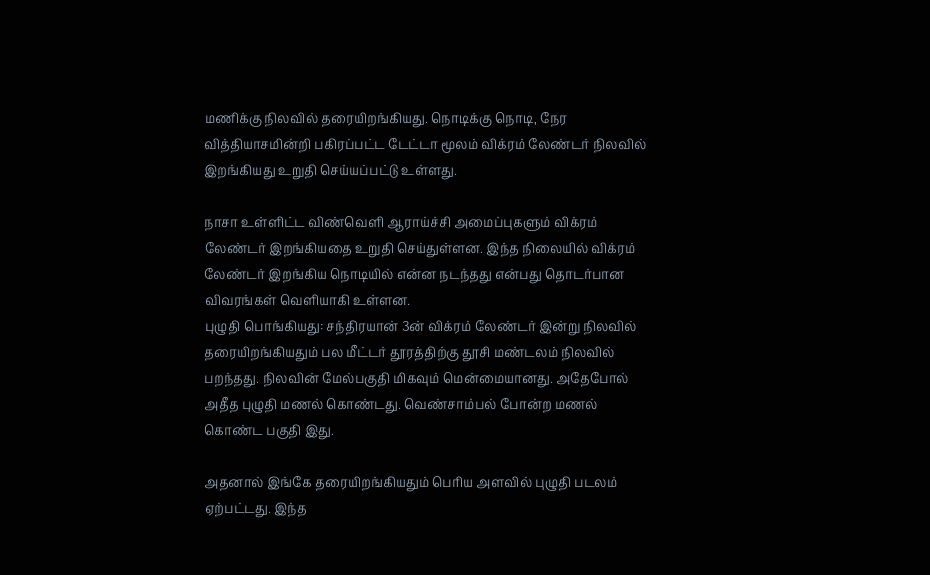மணிக்கு நிலவில் தரையிறங்கியது. நொடிக்கு நொடி, நேர வித்தியாசமின்றி பகிரப்பட்ட டேட்டா மூலம் விக்ரம் லேண்டர் நிலவில் இறங்கியது உறுதி செய்யப்பட்டு உள்ளது.

நாசா உள்ளிட்ட விண்வெளி ஆராய்ச்சி அமைப்புகளும் விக்ரம் லேண்டர் இறங்கியதை உறுதி செய்துள்ளன. இந்த நிலையில் விக்ரம் லேண்டர் இறங்கிய நொடியில் என்ன நடந்தது என்பது தொடர்பான விவரங்கள் வெளியாகி உள்ளன.
புழுதி பொங்கியது: சந்திரயான் 3ன் விக்ரம் லேண்டர் இன்று நிலவில் தரையிறங்கியதும் பல மீட்டர் தூரத்திற்கு தூசி மண்டலம் நிலவில் பறந்தது. நிலவின் மேல்பகுதி மிகவும் மென்மையானது. அதேபோல் அதீத புழுதி மணல் கொண்டது. வெண்சாம்பல் போன்ற மணல் கொண்ட பகுதி இது.

அதனால் இங்கே தரையிறங்கியதும் பெரிய அளவில் புழுதி படலம் ஏற்பட்டது. இந்த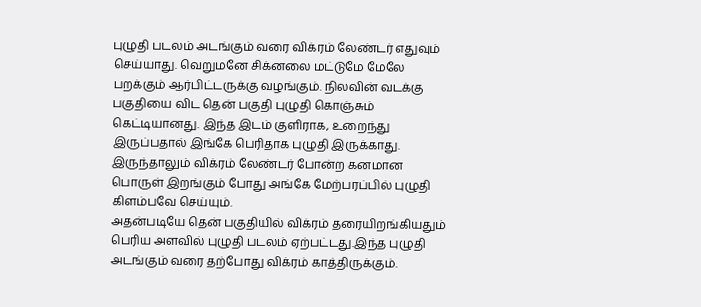புழுதி படலம் அடங்கும் வரை விக்ரம் லேண்டர் எதுவும் செய்யாது. வெறுமனே சிக்னலை மட்டுமே மேலே பறக்கும் ஆர்பிட்டருக்கு வழங்கும். நிலவின் வடக்கு பகுதியை விட தென் பகுதி புழுதி கொஞ்சும் கெட்டியானது. இந்த இடம் குளிராக, உறைந்து இருப்பதால் இங்கே பெரிதாக புழுதி இருக்காது. இருந்தாலும் விக்ரம் லேண்டர் போன்ற கனமான பொருள் இறங்கும் போது அங்கே மேற்பரப்பில் புழுதி கிளம்பவே செய்யும்.
அதன்படியே தென் பகுதியில் விக்ரம் தரையிறங்கியதும் பெரிய அளவில் புழுதி படலம் ஏற்பட்டது.இந்த புழுதி அடங்கும் வரை தற்போது விக்ரம் காத்திருக்கும்.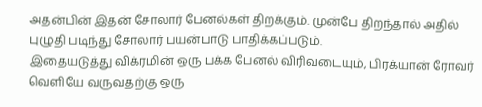அதன்பின் இதன் சோலார் பேனல்கள் திறக்கும். முன்பே திறந்தால் அதில் புழுதி படிந்து சோலார் பயன்பாடு பாதிக்கப்படும்.
இதையடுத்து விக்ரமின் ஒரு பக்க பேனல் விரிவடையும், பிரக்யான் ரோவர் வெளியே வருவதற்கு ஒரு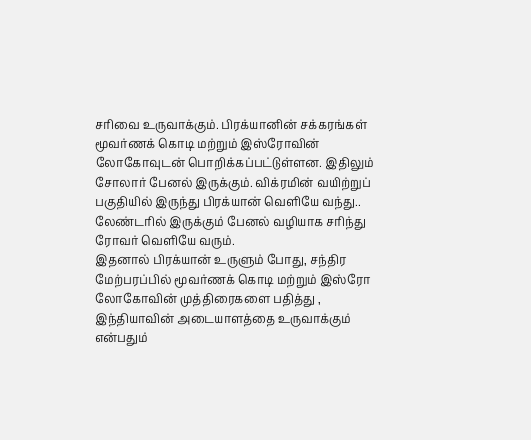சரிவை உருவாக்கும். பிரக்யானின் சக்கரங்கள் மூவர்ணக் கொடி மற்றும் இஸ்ரோவின் லோகோவுடன் பொறிக்கப்பட்டுள்ளன. இதிலும் சோலார் பேனல் இருக்கும். விக்ரமின் வயிற்றுப் பகுதியில் இருந்து பிரக்யான் வெளியே வந்து.. லேண்டரில் இருக்கும் பேனல் வழியாக சரிந்து ரோவர் வெளியே வரும்.
இதனால் பிரக்யான் உருளும் போது, சந்திர மேற்பரப்பில் மூவர்ணக் கொடி மற்றும் இஸ்ரோ லோகோவின் முத்திரைகளை பதித்து , இந்தியாவின் அடையாளத்தை உருவாக்கும் என்பதும்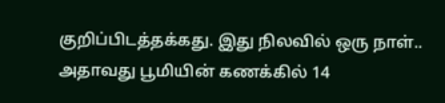குறிப்பிடத்தக்கது. இது நிலவில் ஒரு நாள்.. அதாவது பூமியின் கணக்கில் 14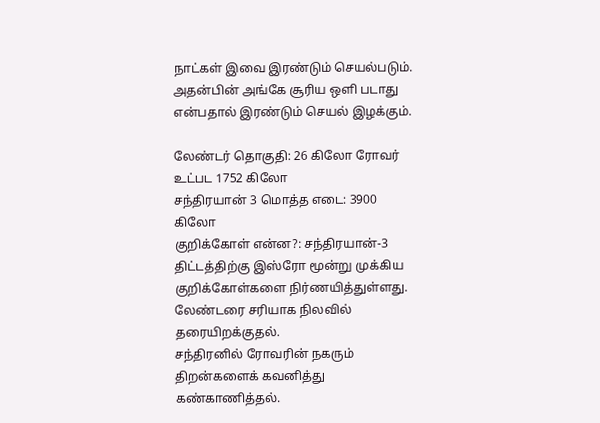நாட்கள் இவை இரண்டும் செயல்படும். அதன்பின் அங்கே சூரிய ஒளி படாது என்பதால் இரண்டும் செயல் இழக்கும்.

லேண்டர் தொகுதி: 26 கிலோ ரோவர் உட்பட 1752 கிலோ
சந்திரயான் 3 மொத்த எடை: 3900 கிலோ
குறிக்கோள் என்ன?: சந்திரயான்-3 திட்டத்திற்கு இஸ்ரோ மூன்று முக்கிய குறிக்கோள்களை நிர்ணயித்துள்ளது.
லேண்டரை சரியாக நிலவில் தரையிறக்குதல்.
சந்திரனில் ரோவரின் நகரும் திறன்களைக் கவனித்து கண்காணித்தல்.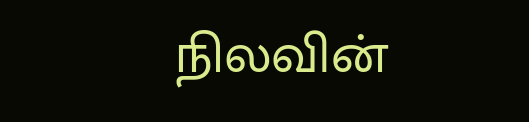நிலவின்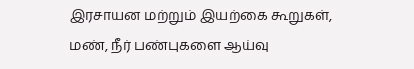இரசாயன மற்றும் இயற்கை கூறுகள், மண், நீர் பண்புகளை ஆய்வு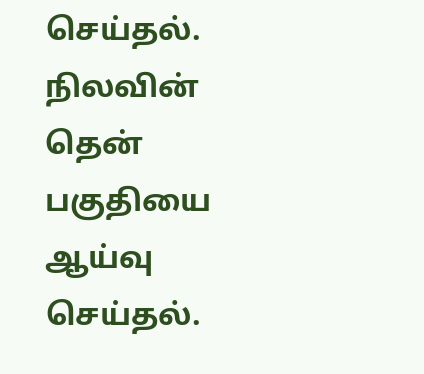செய்தல்.
நிலவின் தென் பகுதியை ஆய்வு செய்தல்.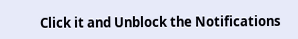Click it and Unblock the Notifications